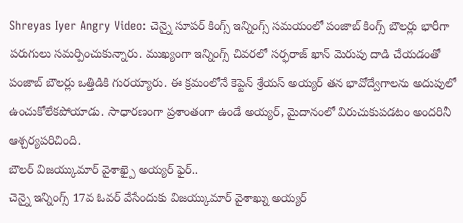Shreyas Iyer Angry Video: చెన్నై సూపర్ కింగ్స్ ఇన్నింగ్స్ సమయంలో పంజాబ్ కింగ్స్ బౌలర్లు భారీగా పరుగులు సమర్పించుకున్నారు. ముఖ్యంగా ఇన్నింగ్స్ చివరలో సర్ఫరాజ్ ఖాన్ మెరుపు దాడి చేయడంతో పంజాబ్ బౌలర్లు ఒత్తిడికి గురయ్యారు. ఈ క్రమంలోనే కెప్టెన్ శ్రేయస్ అయ్యర్ తన భావోద్వేగాలను అదుపులో ఉంచుకోలేకపోయాడు. సాధారణంగా ప్రశాంతంగా ఉండే అయ్యర్, మైదానంలో విరుచుకుపడటం అందరినీ ఆశ్చర్యపరిచింది.
బౌలర్ విజయ్కుమార్ వైశాఖ్పై అయ్యర్ ఫైర్..
చెన్నై ఇన్నింగ్స్ 17వ ఓవర్ వేసేందుకు విజయ్కుమార్ వైశాఖ్ను అయ్యర్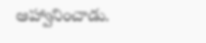ఆహ్వానించాడు.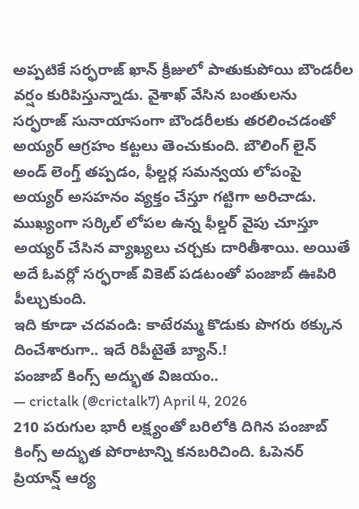అప్పటికే సర్ఫరాజ్ ఖాన్ క్రీజులో పాతుకుపోయి బౌండరీల వర్షం కురిపిస్తున్నాడు. వైశాఖ్ వేసిన బంతులను సర్ఫరాజ్ సునాయాసంగా బౌండరీలకు తరలించడంతో అయ్యర్ ఆగ్రహం కట్టలు తెంచుకుంది. బౌలింగ్ లైన్ అండ్ లెంగ్త్ తప్పడం, ఫీల్డర్ల సమన్వయ లోపంపై అయ్యర్ అసహనం వ్యక్తం చేస్తూ గట్టిగా అరిచాడు. ముఖ్యంగా సర్కిల్ లోపల ఉన్న ఫీల్డర్ వైపు చూస్తూ అయ్యర్ చేసిన వ్యాఖ్యలు చర్చకు దారితీశాయి. అయితే అదే ఓవర్లో సర్ఫరాజ్ వికెట్ పడటంతో పంజాబ్ ఊపిరి పీల్చుకుంది.
ఇది కూడా చదవండి: కాటేరమ్మ కొడుకు పొగరు ఠక్కున దించేశారుగా.. ఇదే రిపీటైతే బ్యాన్.!
పంజాబ్ కింగ్స్ అద్భుత విజయం..
— crictalk (@crictalk7) April 4, 2026
210 పరుగుల భారీ లక్ష్యంతో బరిలోకి దిగిన పంజాబ్ కింగ్స్ అద్భుత పోరాటాన్ని కనబరిచింది. ఓపెనర్ ప్రియాన్ష్ ఆర్య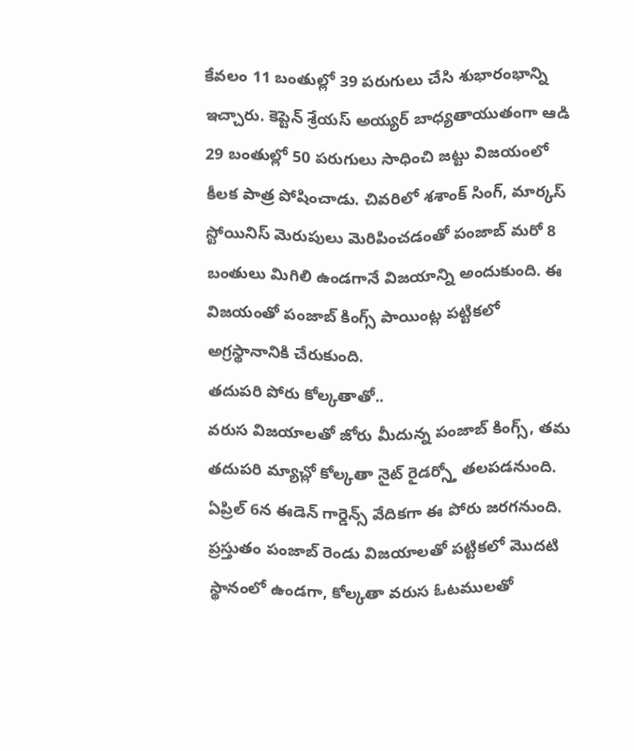కేవలం 11 బంతుల్లో 39 పరుగులు చేసి శుభారంభాన్ని ఇచ్చారు. కెప్టెన్ శ్రేయస్ అయ్యర్ బాధ్యతాయుతంగా ఆడి 29 బంతుల్లో 50 పరుగులు సాధించి జట్టు విజయంలో కీలక పాత్ర పోషించాడు. చివరిలో శశాంక్ సింగ్, మార్కస్ స్టోయినిస్ మెరుపులు మెరిపించడంతో పంజాబ్ మరో 8 బంతులు మిగిలి ఉండగానే విజయాన్ని అందుకుంది. ఈ విజయంతో పంజాబ్ కింగ్స్ పాయింట్ల పట్టికలో అగ్రస్థానానికి చేరుకుంది.
తదుపరి పోరు కోల్కతాతో..
వరుస విజయాలతో జోరు మీదున్న పంజాబ్ కింగ్స్, తమ తదుపరి మ్యాచ్లో కోల్కతా నైట్ రైడర్స్తో తలపడనుంది. ఏప్రిల్ 6న ఈడెన్ గార్డెన్స్ వేదికగా ఈ పోరు జరగనుంది. ప్రస్తుతం పంజాబ్ రెండు విజయాలతో పట్టికలో మొదటి స్థానంలో ఉండగా, కోల్కతా వరుస ఓటములతో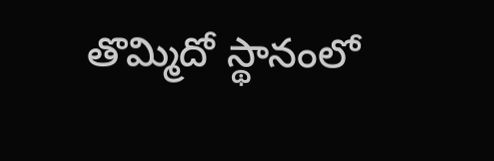తొమ్మిదో స్థానంలో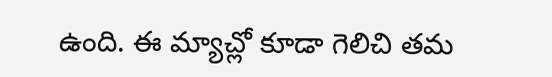ఉంది. ఈ మ్యాచ్లో కూడా గెలిచి తమ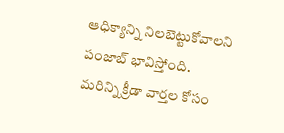ఆధిక్యాన్ని నిలబెట్టుకోవాలని పంజాబ్ భావిస్తోంది.
మరిన్ని క్రీడా వార్తల కోసం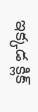ఇక్కడ క్లిక్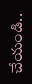చేయండి..